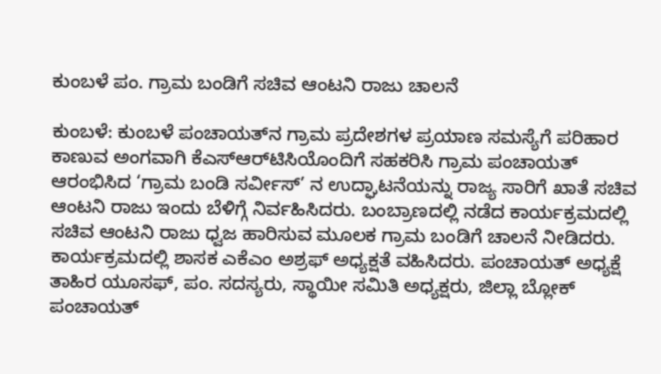ಕುಂಬಳೆ ಪಂ. ಗ್ರಾಮ ಬಂಡಿಗೆ ಸಚಿವ ಆಂಟನಿ ರಾಜು ಚಾಲನೆ

ಕುಂಬಳೆ: ಕುಂಬಳೆ ಪಂಚಾಯತ್‌ನ ಗ್ರಾಮ ಪ್ರದೇಶಗಳ ಪ್ರಯಾಣ ಸಮಸ್ಯೆಗೆ ಪರಿಹಾರ ಕಾಣುವ ಅಂಗವಾಗಿ ಕೆಎಸ್‌ಆರ್‌ಟಿಸಿಯೊಂದಿಗೆ ಸಹಕರಿಸಿ ಗ್ರಾಮ ಪಂಚಾಯತ್ ಆರಂಭಿಸಿದ ‘ಗ್ರಾಮ ಬಂಡಿ ಸರ್ವೀಸ್’ ನ ಉದ್ಘಾಟನೆಯನ್ನು ರಾಜ್ಯ ಸಾರಿಗೆ ಖಾತೆ ಸಚಿವ ಆಂಟನಿ ರಾಜು ಇಂದು ಬೆಳಿಗ್ಗೆ ನಿರ್ವಹಿಸಿದರು. ಬಂಬ್ರಾಣದಲ್ಲಿ ನಡೆದ ಕಾರ್ಯಕ್ರಮದಲ್ಲಿ  ಸಚಿವ ಆಂಟನಿ ರಾಜು ಧ್ವಜ ಹಾರಿಸುವ ಮೂಲಕ ಗ್ರಾಮ ಬಂಡಿಗೆ ಚಾಲನೆ ನೀಡಿದರು. ಕಾರ್ಯಕ್ರಮದಲ್ಲಿ ಶಾಸಕ ಎಕೆಎಂ ಅಶ್ರಫ್ ಅಧ್ಯಕ್ಷತೆ ವಹಿಸಿದರು. ಪಂಚಾಯತ್ ಅಧ್ಯಕ್ಷೆ ತಾಹಿರ ಯೂಸಫ್, ಪಂ. ಸದಸ್ಯರು, ಸ್ಥಾಯೀ ಸಮಿತಿ ಅಧ್ಯಕ್ಷರು, ಜಿಲ್ಲಾ ಬ್ಲೋಕ್ ಪಂಚಾಯತ್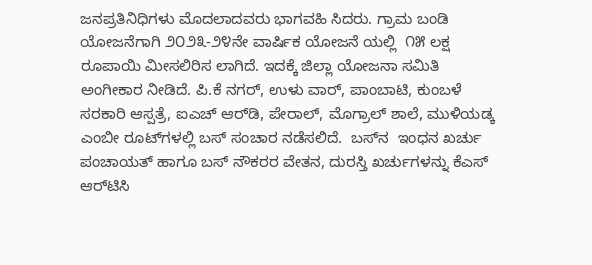ಜನಪ್ರತಿನಿಧಿಗಳು ಮೊದಲಾದವರು ಭಾಗವಹಿ ಸಿದರು. ಗ್ರಾಮ ಬಂಡಿ ಯೋಜನೆಗಾಗಿ ೨೦೨೩-೨೪ನೇ ವಾರ್ಷಿಕ ಯೋಜನೆ ಯಲ್ಲಿ  ೧೫ ಲಕ್ಷ ರೂಪಾಯಿ ಮೀಸಲಿರಿಸ ಲಾಗಿದೆ. ಇದಕ್ಕೆ ಜಿಲ್ಲಾ ಯೋಜನಾ ಸಮಿತಿ ಅಂಗೀಕಾರ ನೀಡಿದೆ. ಪಿ.ಕೆ ನಗರ್, ಉಳು ವಾರ್, ಪಾಂಬಾಟಿ, ಕುಂಬಳೆ ಸರಕಾರಿ ಆಸ್ಪತ್ರೆ, ಐಎಚ್ ಆರ್‌ಡಿ, ಪೇರಾಲ್, ಮೊಗ್ರಾಲ್ ಶಾಲೆ, ಮುಳಿಯಡ್ಕ ಎಂಬೀ ರೂಟ್‌ಗಳಲ್ಲಿ ಬಸ್ ಸಂಚಾರ ನಡೆಸಲಿದೆ.  ಬಸ್‌ನ  ಇಂಧನ ಖರ್ಚು ಪಂಚಾಯತ್ ಹಾಗೂ ಬಸ್ ನೌಕರರ ವೇತನ, ದುರಸ್ತಿ ಖರ್ಚುಗಳನ್ನು ಕೆಎಸ್ ಆರ್‌ಟಿಸಿ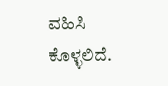ವಹಿಸಿ ಕೊಳ್ಳಲಿದೆ.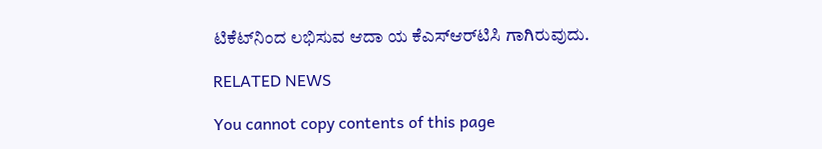ಟಿಕೆಟ್‌ನಿಂದ ಲಭಿಸುವ ಆದಾ ಯ ಕೆಎಸ್‌ಆರ್‌ಟಿಸಿ ಗಾಗಿರುವುದು.

RELATED NEWS

You cannot copy contents of this page